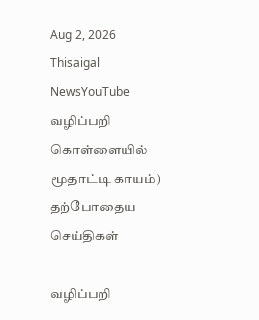Aug 2, 2026
Thisaigal NewsYouTube
வழிப்பறி கொள்ளையில் மூதாட்டி காயம்)
தற்போதைய செய்திகள்

வழிப்பறி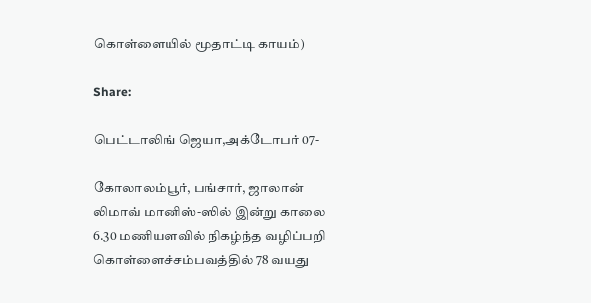கொள்ளையில் மூதாட்டி காயம்)

Share:

பெட்டாலிங் ஜெயா,அக்டோபர் 07-

கோலாலம்பூர், பங்சார், ஜாலான் லிமாவ் மானிஸ்-ஸில் இன்று காலை 6.30 மணியளவில் நிகழ்ந்த வழிப்பறி கொள்ளைச்சம்பவத்தில் 78 வயது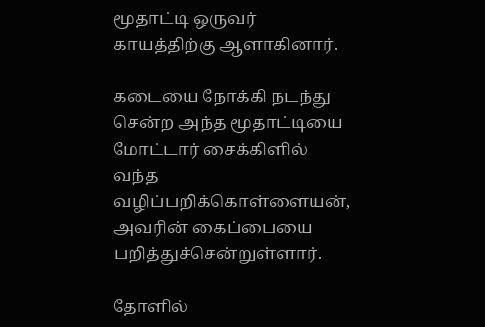மூதாட்டி ஒருவர் காயத்திற்கு ஆளாகினார்.

கடையை நோக்கி நடந்து சென்ற அந்த மூதாட்டியை மோட்டார் சைக்கிளில் வந்த வழிப்பறிக்கொள்ளையன், அவரின் கைப்பையை பறித்துச்சென்றுள்ளார்.

தோளில்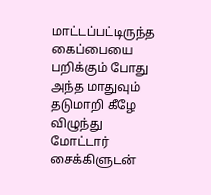மாட்டப்பட்டிருந்த கைப்பையை பறிக்கும் போது அந்த மாதுவும் தடுமாறி கீழே விழுந்து மோட்டார் சைக்கிளுடன்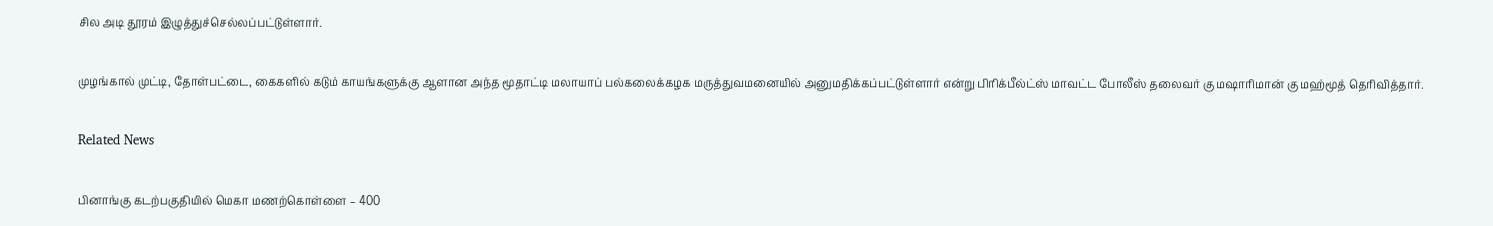சில அடி தூரம் இழுத்துச்செல்லப்பட்டுள்ளார்.

முழங்கால் முட்டி, தோள்பட்டை, கைகளில் கடும் காயங்களுக்கு ஆளான அந்த மூதாட்டி மலாயாப் பல்கலைக்கழக மருத்துவமனையில் அனுமதிக்கப்பட்டுள்ளார் என்று பிரிக்பீல்ட்ஸ் மாவட்ட போலீஸ் தலைவர் கு மஷாரிமான் கு மஹ்மூத் தெரிவித்தார்.

Related News

பினாங்கு கடற்பகுதியில் மெகா மணற்கொள்ளை – 400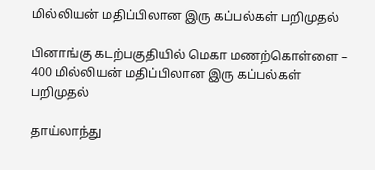மில்லியன் மதிப்பிலான இரு கப்பல்கள் பறிமுதல்

பினாங்கு கடற்பகுதியில் மெகா மணற்கொள்ளை – 400 மில்லியன் மதிப்பிலான இரு கப்பல்கள் பறிமுதல்

தாய்லாந்து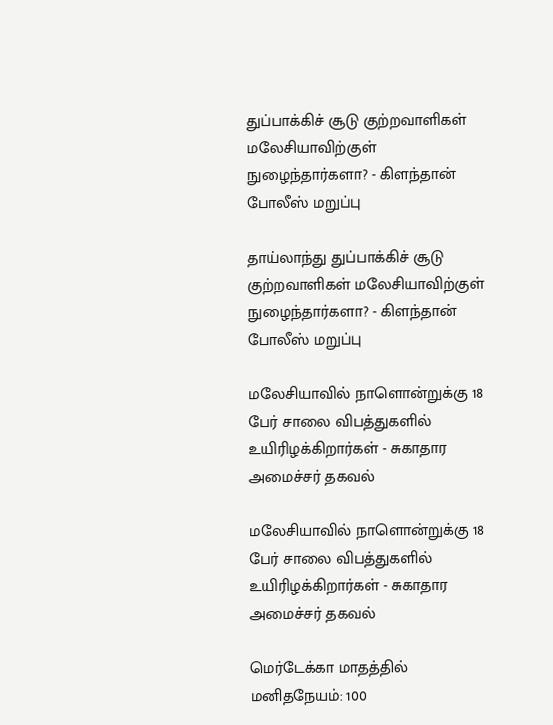துப்பாக்கிச் சூடு குற்றவாளிகள் மலேசியாவிற்குள் நுழைந்தார்களா? - கிளந்தான் போலீஸ் மறுப்பு

தாய்லாந்து துப்பாக்கிச் சூடு குற்றவாளிகள் மலேசியாவிற்குள் நுழைந்தார்களா? - கிளந்தான் போலீஸ் மறுப்பு

மலேசியாவில் நாளொன்றுக்கு 18 பேர் சாலை விபத்துகளில் உயிரிழக்கிறார்கள் - சுகாதார அமைச்சர் தகவல்

மலேசியாவில் நாளொன்றுக்கு 18 பேர் சாலை விபத்துகளில் உயிரிழக்கிறார்கள் - சுகாதார அமைச்சர் தகவல்

மெர்டேக்கா மாதத்தில் மனிதநேயம்: 100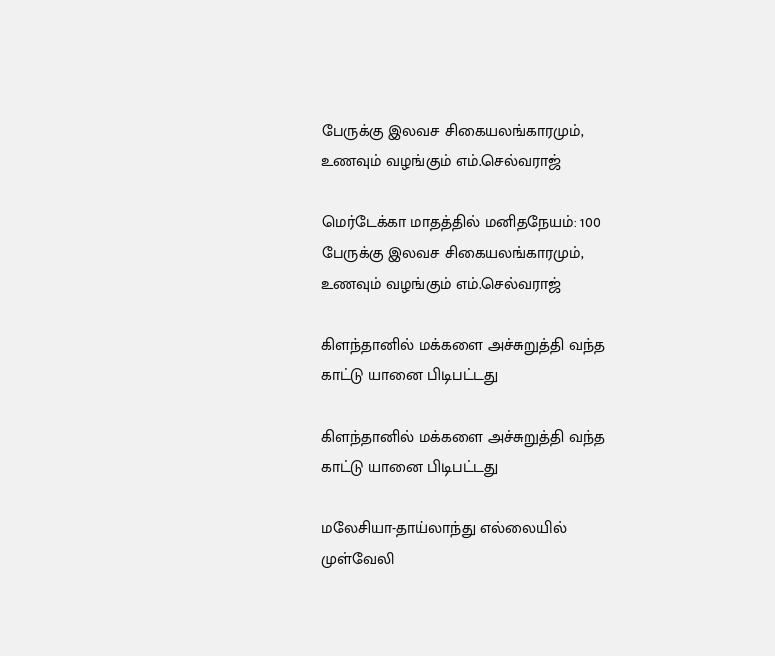பேருக்கு இலவச சிகையலங்காரமும், உணவும் வழங்கும் எம்.செல்வராஜ்

மெர்டேக்கா மாதத்தில் மனிதநேயம்: 100 பேருக்கு இலவச சிகையலங்காரமும், உணவும் வழங்கும் எம்.செல்வராஜ்

கிளந்தானில் மக்களை அச்சுறுத்தி வந்த காட்டு யானை பிடிபட்டது

கிளந்தானில் மக்களை அச்சுறுத்தி வந்த காட்டு யானை பிடிபட்டது

மலேசியா-தாய்லாந்து எல்லையில் முள்வேலி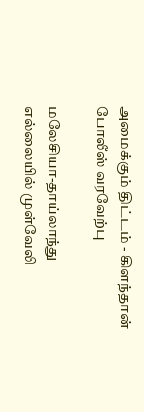அமைக்கும் திட்டம் - கிளந்தான் போலீஸ் வரவேற்பு

மலேசியா-தாய்லாந்து எல்லையில் முள்வேலி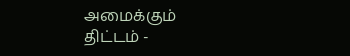அமைக்கும் திட்டம் -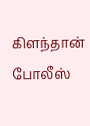கிளந்தான் போலீஸ்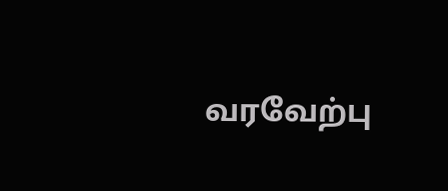வரவேற்பு